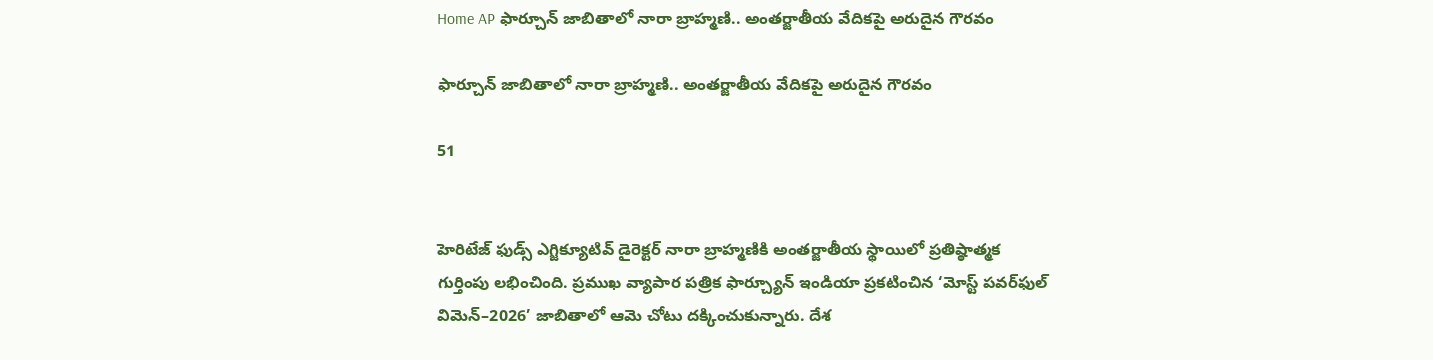Home AP ఫార్చూన్ జాబితాలో నారా బ్రాహ్మణి.. అంతర్జాతీయ వేదికపై అరుదైన గౌరవం

ఫార్చూన్ జాబితాలో నారా బ్రాహ్మణి.. అంతర్జాతీయ వేదికపై అరుదైన గౌరవం

51


హెరిటేజ్ ఫుడ్స్ ఎగ్జిక్యూటివ్ డైరెక్టర్ నారా బ్రాహ్మణికి అంతర్జాతీయ స్థాయిలో ప్రతిష్ఠాత్మక గుర్తింపు లభించింది. ప్రముఖ వ్యాపార పత్రిక ఫార్చ్యూన్ ఇండియా ప్రకటించిన ‘మోస్ట్ పవర్‌ఫుల్ విమెన్–2026’ జాబితాలో ఆమె చోటు దక్కించుకున్నారు. దేశ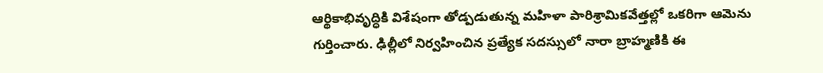ఆర్థికాభివృద్ధికి విశేషంగా తోడ్పడుతున్న మహిళా పారిశ్రామికవేత్తల్లో ఒకరిగా ఆమెను గుర్తించారు. ఢిల్లీలో నిర్వహించిన ప్రత్యేక సదస్సులో నారా బ్రాహ్మణికి ఈ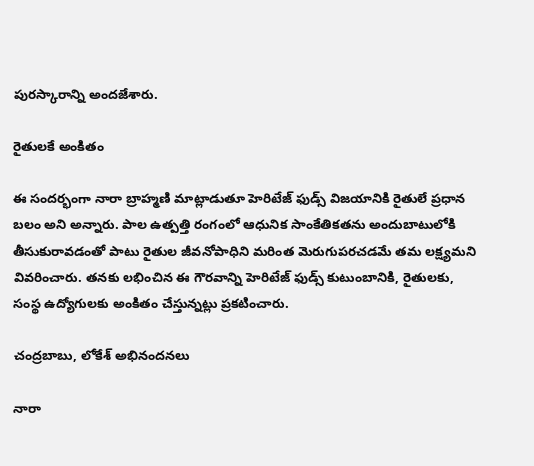పురస్కారాన్ని అందజేశారు.

రైతులకే అంకితం

ఈ సందర్భంగా నారా బ్రాహ్మణి మాట్లాడుతూ హెరిటేజ్ ఫుడ్స్ విజయానికి రైతులే ప్రధాన బలం అని అన్నారు. పాల ఉత్పత్తి రంగంలో ఆధునిక సాంకేతికతను అందుబాటులోకి తీసుకురావడంతో పాటు రైతుల జీవనోపాధిని మరింత మెరుగుపరచడమే తమ లక్ష్యమని వివరించారు. తనకు లభించిన ఈ గౌరవాన్ని హెరిటేజ్ ఫుడ్స్ కుటుంబానికి, రైతులకు, సంస్థ ఉద్యోగులకు అంకితం చేస్తున్నట్లు ప్రకటించారు.

చంద్రబాబు, లోకేశ్ అభినందనలు

నారా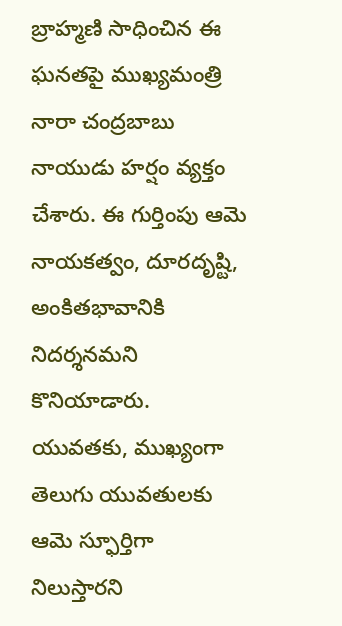బ్రాహ్మణి సాధించిన ఈ ఘనతపై ముఖ్యమంత్రి నారా చంద్రబాబు నాయుడు హర్షం వ్యక్తం చేశారు. ఈ గుర్తింపు ఆమె నాయకత్వం, దూరదృష్టి, అంకితభావానికి నిదర్శనమని కొనియాడారు. యువతకు, ముఖ్యంగా తెలుగు యువతులకు ఆమె స్ఫూర్తిగా నిలుస్తారని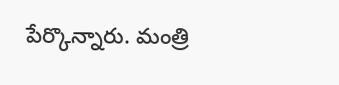పేర్కొన్నారు. మంత్రి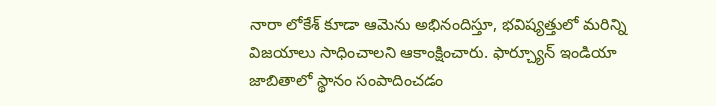నారా లోకేశ్ కూడా ఆమెను అభినందిస్తూ, భవిష్యత్తులో మరిన్ని విజయాలు సాధించాలని ఆకాంక్షించారు. ఫార్చ్యూన్ ఇండియా జాబితాలో స్థానం సంపాదించడం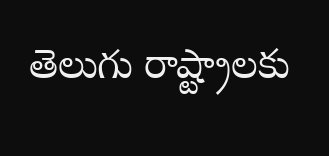తెలుగు రాష్ట్రాలకు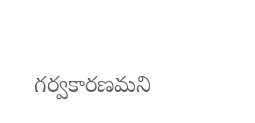గర్వకారణమని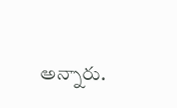అన్నారు.